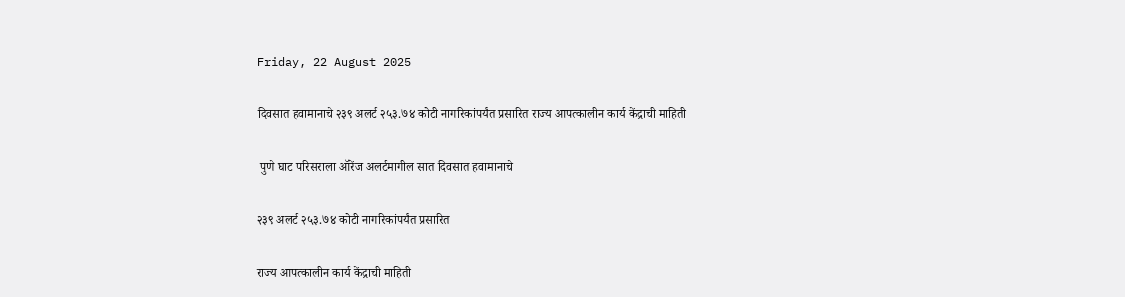Friday, 22 August 2025

दिवसात हवामानाचे २३९ अलर्ट २५३.७४ कोटी नागरिकांपर्यंत प्रसारित राज्य आपत्कालीन कार्य केंद्राची माहिती

 पुणे घाट परिसराला ऑरेंज अलर्टमागील सात दिवसात हवामानाचे

२३९ अलर्ट २५३.७४ कोटी नागरिकांपर्यंत प्रसारित

राज्य आपत्कालीन कार्य केंद्राची माहिती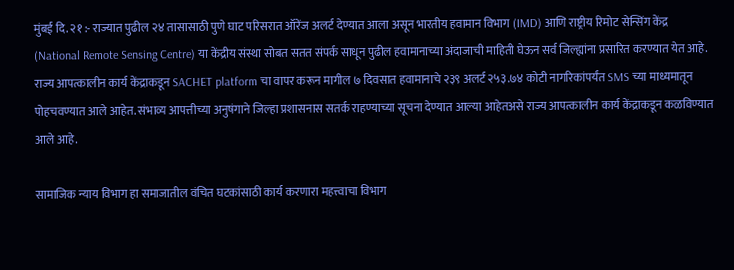मुंबई दि. २१ :- राज्यात पुढील २४ तासासाठी पुणे घाट परिसरात ऑरेंज अलर्ट देण्यात आला असून भारतीय हवामान विभाग (IMD) आणि राष्ट्रीय रिमोट सेन्सिंग केंद्र (National Remote Sensing Centre) या केंद्रीय संस्था सोबत सतत संपर्क साधून पुढील हवामानाच्या अंदाजाची माहिती घेऊन सर्व जिल्ह्यांना प्रसारित करण्यात येत आहे. राज्य आपत्कालीन कार्य केंद्राकडून SACHET platform चा वापर करून मागील ७ दिवसात हवामानाचे २३९ अलर्ट २५३.७४ कोटी नागरिकांपर्यंत SMS च्या माध्यमातून  पोहचवण्यात आले आहेत. संभाव्य आपत्तीच्या अनुषंगाने जिल्हा प्रशासनास सतर्क राहण्याच्या सूचना देण्यात आल्या आहेतअसे राज्य आपत्कालीन कार्य केंद्राकडून कळविण्यात आले आहे.

सामाजिक न्याय विभाग हा समाजातील वंचित घटकांसाठी कार्य करणारा महत्त्वाचा विभाग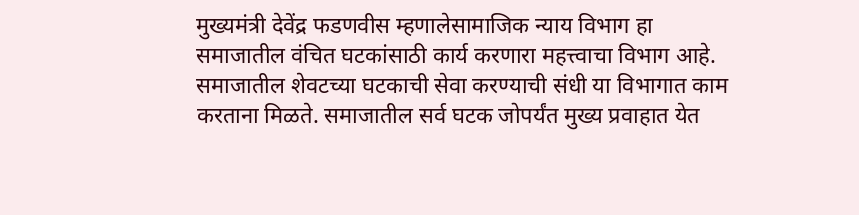मुख्यमंत्री देवेंद्र फडणवीस म्हणालेसामाजिक न्याय विभाग हा समाजातील वंचित घटकांसाठी कार्य करणारा महत्त्वाचा विभाग आहे. समाजातील शेवटच्या घटकाची सेवा करण्याची संधी या विभागात काम करताना मिळते. समाजातील सर्व घटक जोपर्यंत मुख्य प्रवाहात येत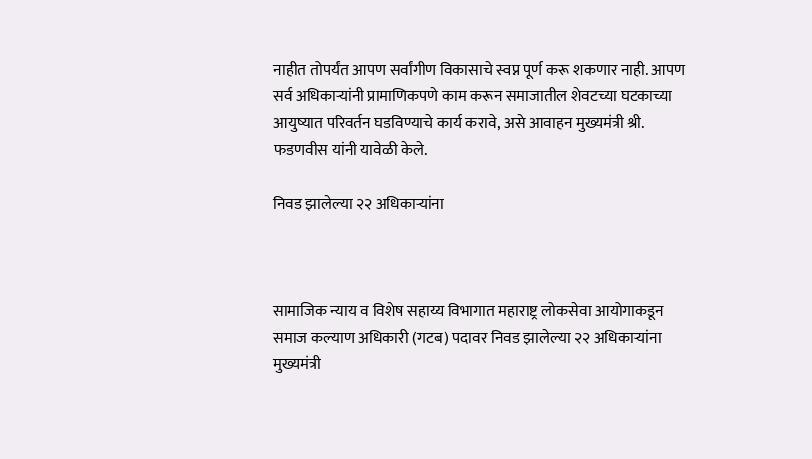नाहीत तोपर्यंत आपण सर्वांगीण विकासाचे स्वप्न पूर्ण करू शकणार नाही. आपण सर्व अधिकाऱ्यांनी प्रामाणिकपणे काम करून समाजातील शेवटच्या घटकाच्या आयुष्यात परिवर्तन घडविण्याचे कार्य करावे, असे आवाहन मुख्यमंत्री श्री. फडणवीस यांनी यावेळी केले.

निवड झालेल्या २२ अधिकाऱ्यांना



सामाजिक न्याय व विशेष सहाय्य विभागात महाराष्ट्र लोकसेवा आयोगाकडून समाज कल्याण अधिकारी (गटब) पदावर निवड झालेल्या २२ अधिकाऱ्यांना मुख्यमंत्री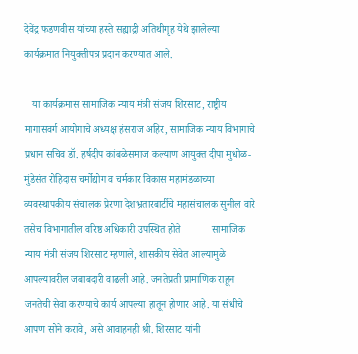देवेंद्र फडणवीस यांच्या हस्ते सह्याद्री अतिथीगृह येथे झालेल्या कार्यक्रमात नियुक्तीपत्र प्रदान करण्यात आले.

   या कार्यक्रमास सामाजिक न्याय मंत्री संजय शिरसाट, राष्ट्रीय मागासवर्ग आयोगाचे अध्यक्ष हंसराज अहिर, सामाजिक न्याय विभागाचे प्रधान सचिव डॉ. हर्षदीप कांबळेसमाज कल्याण आयुक्त दीपा मुधोळ-मुंडेसंत रोहिदास चर्मोद्योग व चर्मकार विकास महामंडळाच्या व्यवस्थापकीय संचालक प्रेरणा देशभ्रतारबार्टीचे महासंचालक सुनील वारे तसेच विभागातील वरिष्ठ अधिकारी उपस्थित होते            सामाजिक न्याय मंत्री संजय शिरसाट म्हणाले, शासकीय सेवेत आल्यामुळे आपल्यावरील जबाबदारी वाढली आहे. जनतेप्रती प्रामाणिक राहून जनतेची सेवा करण्याचे कार्य आपल्या हातून होणार आहे. या संधीचे आपण सोने करावे, असे आवाहनही श्री. शिरसाट यांनी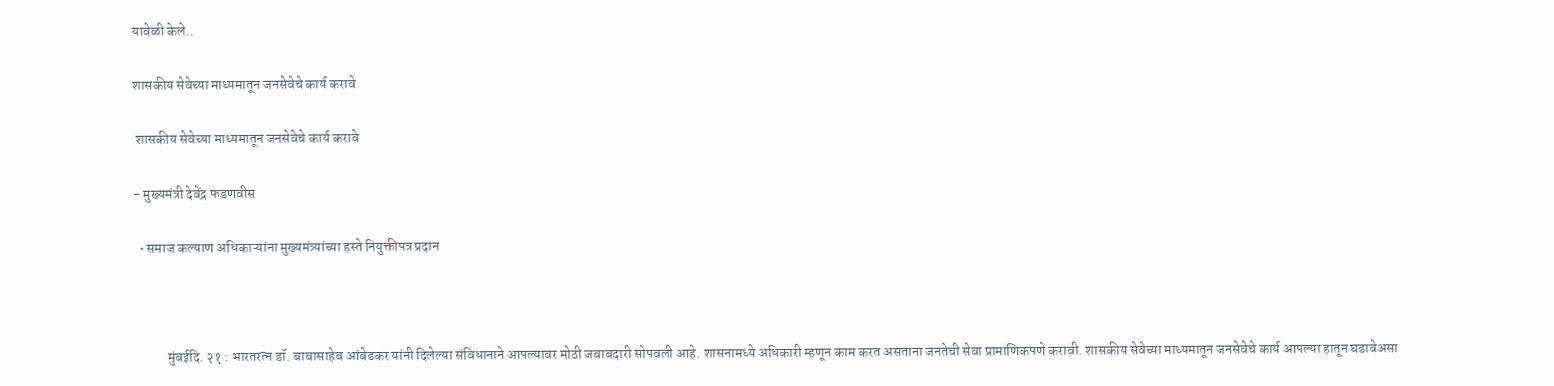यावेळी केले..

शासकीय सेवेच्या माध्यमातून जनसेवेचे कार्य करावे

 शासकीय सेवेच्या माध्यमातून जनसेवेचे कार्य करावे

- मुख्यमंत्री देवेंद्र फडणवीस

  • समाज कल्याण अधिकाऱ्यांना मुख्यमंत्र्यांच्या हस्ते नियुक्तीपत्र प्रदान



            मुंबईदि. २१ : भारतरत्न डॉ. बाबासाहेब आंबेडकर यांनी दिलेल्या संविधानाने आपल्यावर मोठी जबाबदारी सोपवली आहे. शासनामध्ये अधिकारी म्हणून काम करत असताना जनतेची सेवा प्रामाणिकपणे करावी. शासकीय सेवेच्या माध्यमातून जनसेवेचे कार्य आपल्या हातून घडावेअसा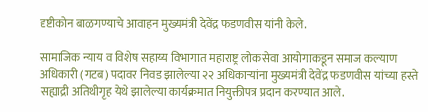दृष्टीकोन बाळगण्याचे आवाहन मुख्यमंत्री देवेंद्र फडणवीस यांनी केले.

सामाजिक न्याय व विशेष सहाय्य विभागात महाराष्ट्र लोकसेवा आयोगाकडून समाज कल्याण अधिकारी (गटब) पदावर निवड झालेल्या २२ अधिकाऱ्यांना मुख्यमंत्री देवेंद्र फडणवीस यांच्या हस्ते सह्याद्री अतिथीगृह येथे झालेल्या कार्यक्रमात नियुक्तीपत्र प्रदान करण्यात आले.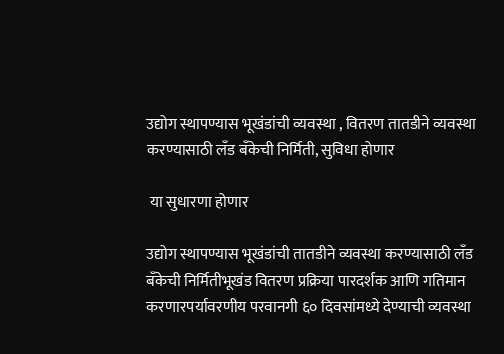उद्योग स्थापण्यास भूखंडांची व्यवस्था , वितरण तातडीने व्यवस्था करण्यासाठी लँड बँकेची निर्मिती, सुविधा होणार

 या सुधारणा होणार

उद्योग स्थापण्यास भूखंडांची तातडीने व्यवस्था करण्यासाठी लँड बँकेची निर्मितीभूखंड वितरण प्रक्रिया पारदर्शक आणि गतिमान करणारपर्यावरणीय परवानगी ६० दिवसांमध्ये देण्याची व्यवस्था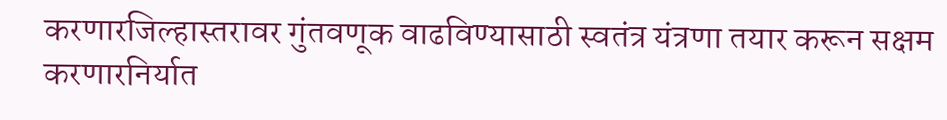करणारजिल्हास्तरावर गुंतवणूक वाढविण्यासाठी स्वतंत्र यंत्रणा तयार करून सक्षम करणारनिर्यात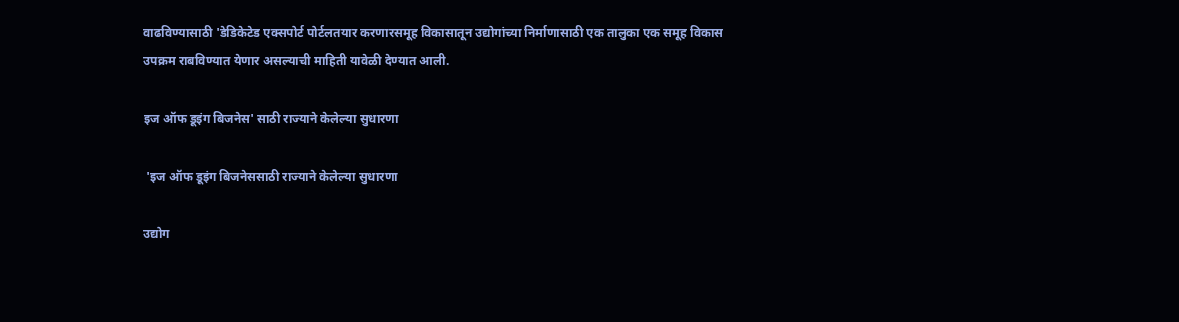वाढविण्यासाठी 'डेडिकेटेड एक्सपोर्ट पोर्टलतयार करणारसमूह विकासातून उद्योगांच्या निर्माणासाठी एक तालुका एक समूह विकास उपक्रम राबविण्यात येणार असल्याची माहिती यावेळी देण्यात आली.

इज ऑफ डूइंग बिजनेस' साठी राज्याने केलेल्या सुधारणा

 'इज ऑफ डूइंग बिजनेससाठी राज्याने केलेल्या सुधारणा

उद्योग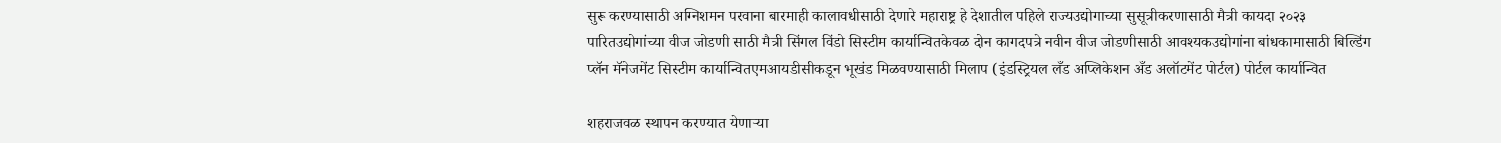सुरू करण्यासाठी अग्निशमन परवाना बारमाही कालावधीसाठी देणारे महाराष्ट्र हे देशातील पहिले राज्यउद्योगाच्या सुसूत्रीकरणासाठी मैत्री कायदा २०२३ पारितउद्योगांच्या वीज जोडणी साठी मैत्री सिंगल विंडो सिस्टीम कार्यान्वितकेवळ दोन कागदपत्रे नवीन वीज जोडणीसाठी आवश्यकउद्योगांना बांधकामासाठी बिल्डिंग प्लॅन मॅनेजमेंट सिस्टीम कार्यान्वितएमआयडीसीकडून भूखंड मिळवण्यासाठी मिलाप (इंडस्ट्रियल लँड अप्लिकेशन अँड अलॉटमेंट पोर्टल) पोर्टल कार्यान्वित

शहराजवळ स्थापन करण्यात येणाऱ्या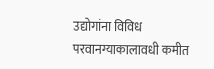उद्योगांना विविध परवानग्याकालावधी कमीत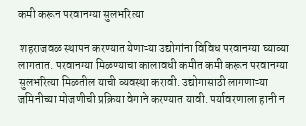कमी करून परवानग्या सुलभरित्या

 शहराजवळ स्थापन करण्यात येणाऱ्या उद्योगांना विविध परवानग्या घ्याव्या लागतात. परवानग्या मिळण्याचा कालावधी कमीत कमी करून परवानग्या सुलभरित्या मिळतील याची व्यवस्था करावी. उद्योगासाठी लागणाऱ्या जमिनीच्या मोजणीची प्रक्रिया वेगाने करण्यात यावी. पर्यावरणाला हानी न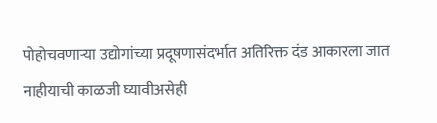पोहोचवणाऱ्या उद्योगांच्या प्रदूषणासंदर्भात अतिरिक्त दंड आकारला जात नाहीयाची काळजी घ्यावीअसेही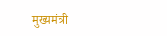मुख्यमंत्री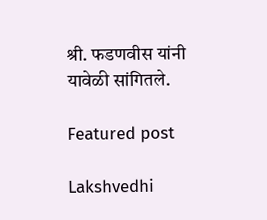श्री. फडणवीस यांनी यावेळी सांगितले.

Featured post

Lakshvedhi